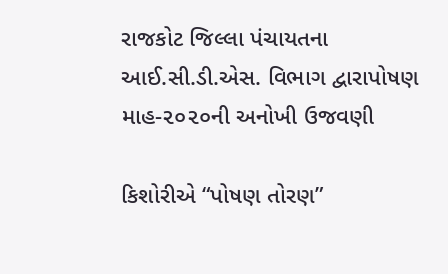રાજકોટ જિલ્લા પંચાયતના આઈ.સી.ડી.એસ. વિભાગ દ્વારાપોષણ માહ-૨૦૨૦ની અનોખી ઉજવણી

કિશોરીએ “પોષણ તોરણ”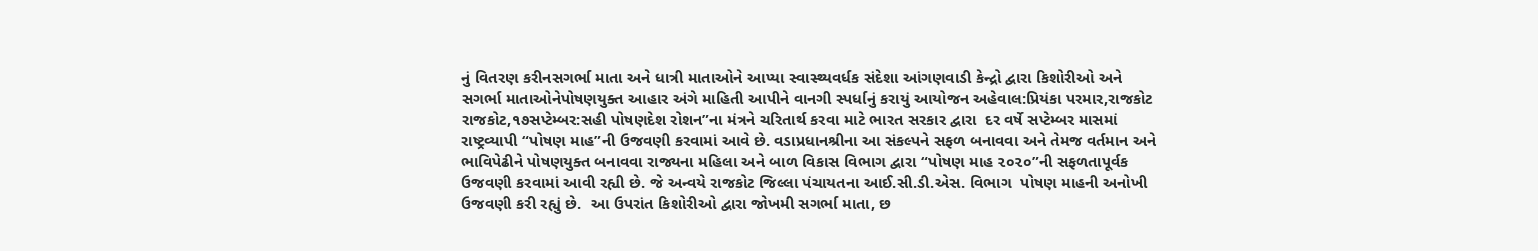નું વિતરણ કરીનસગર્ભા માતા અને ધાત્રી માતાઓને આપ્યા સ્વાસ્થ્યવર્ધક સંદેશા આંગણવાડી કેન્દ્રો દ્વારા કિશોરીઓ અને સગર્ભા માતાઓનેપોષણયુક્ત આહાર અંગે માહિતી આપીને વાનગી સ્પર્ધાનું કરાયું આયોજન અહેવાલ:પ્રિયંકા પરમાર,રાજકોટ રાજકોટ,૧૭સપ્ટેમ્બર:સહી પોષણદેશ રોશન”ના મંત્રને ચરિતાર્થ કરવા માટે ભારત સરકાર દ્વારા  દર વર્ષે સપ્ટેમ્બર માસમાં રાષ્ટ્રવ્યાપી “પોષણ માહ”ની ઉજવણી કરવામાં આવે છે. વડાપ્રધાનશ્રીના આ સંકલ્પને સફળ બનાવવા અને તેમજ વર્તમાન અને ભાવિપેઢીને પોષણયુક્ત બનાવવા રાજ્યના મહિલા અને બાળ વિકાસ વિભાગ દ્વારા “પોષણ માહ ૨૦૨૦”ની સફળતાપૂર્વક ઉજવણી કરવામાં આવી રહ્યી છે. જે અન્વયે રાજકોટ જિલ્લા પંચાયતના આઈ.સી.ડી.એસ. વિભાગ  પોષણ માહની અનોખી ઉજવણી કરી રહ્યું છે.  આ ઉપરાંત કિશોરીઓ દ્વારા જોખમી સગર્ભા માતા, છ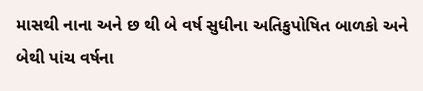માસથી નાના અને છ થી બે વર્ષ સુધીના અતિકુપોષિત બાળકો અને બેથી પાંચ વર્ષના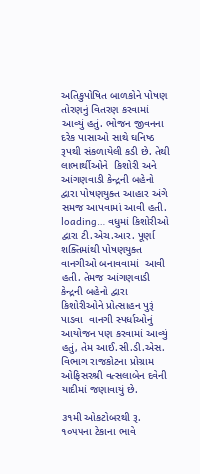અતિકુપોષિત બાળકોને પોષણ તોરણનું વિતરણ કરવામાં આવ્યું હતું. ભોજન જીવનના દરેક પાસાઓ સાથે ઘનિષ્ઠ રૂપથી સંકળાયેલી કડી છે. તેથી લાભાર્થીઓને  કિશોરી અને આંગણવાડી કેન્દ્રની બહેનો દ્વારા પોષણયુક્ત આહાર અંગે સમજ આપવામાં આવી હતી. loading… વધુમાં કિશોરીઓ દ્વારા ટી.એચ.આર. પૂર્ણા શક્તિમાંથી પોષણયુક્ત વાનગીઓ બનાવવામાં  આવી હતી. તેમજ આંગણવાડી કેન્દ્રની બહેનો દ્વારા કિશોરીઓને પ્રોત્સાહન પુરૂં પાડવા  વાનગી સ્પર્ધાઓનું  આયોજન પણ કરવામાં આવ્યું હતું, તેમ આઈ.સી.ડી.એસ. વિભાગ રાજકોટના પ્રોગ્રામ ઓફિસરશ્રી વત્સલાબેન દવેની યાદીમાં જણાવાયું છે.

૩૧મી ઓકટોબરથી રૂ. ૧૦૫૫ના ટેકાના ભાવે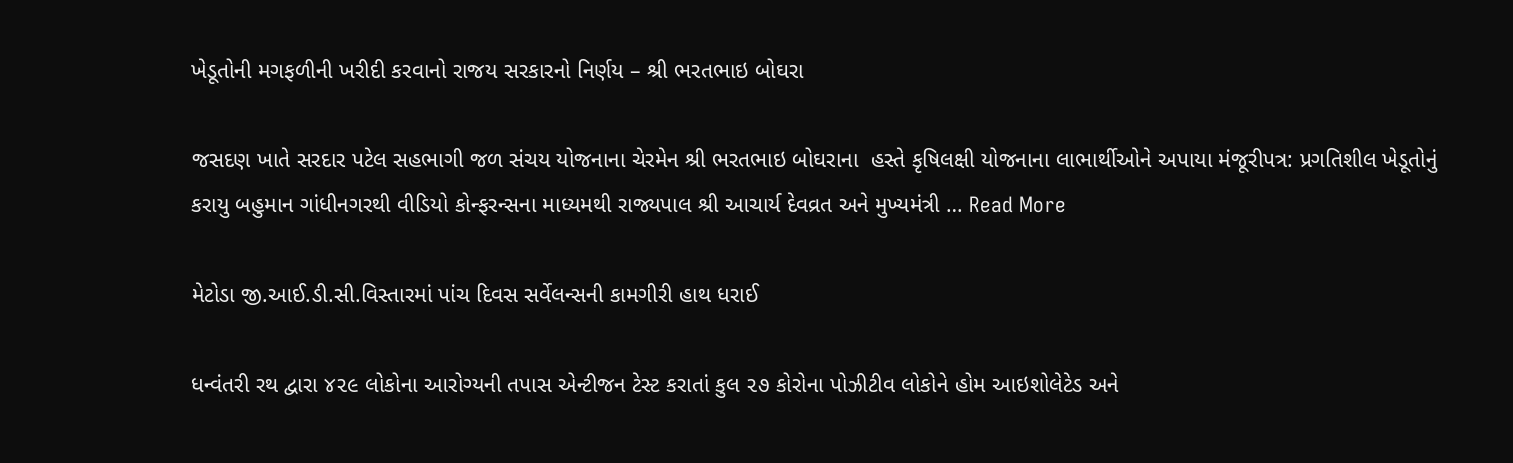ખેડૂતોની મગફળીની ખરીદી કરવાનો રાજય સરકારનો નિર્ણય – શ્રી ભરતભાઇ બોઘરા

જસદણ ખાતે સરદાર પટેલ સહભાગી જળ સંચય યોજનાના ચેરમેન શ્રી ભરતભાઇ બોઘરાના  હસ્તે કૃષિલક્ષી યોજનાના લાભાર્થીઓને અપાયા મંજૂરીપત્ર: પ્રગતિશીલ ખેડૂતોનું  કરાયુ બહુમાન ગાંધીનગરથી વીડિયો કોન્ફરન્સના માધ્યમથી રાજ્યપાલ શ્રી આચાર્ય દેવવ્રત અને મુખ્યમંત્રી … Read More

મેટોડા જી.આઈ.ડી.સી.વિસ્તારમાં પાંચ દિવસ સર્વેલન્સની કામગીરી હાથ ધરાઈ

ધન્વંતરી રથ દ્વારા ૪૨૯ લોકોના આરોગ્યની તપાસ એન્ટીજન ટેસ્ટ કરાતાં કુલ ૨૭ કોરોના પોઝીટીવ લોકોને હોમ આઇશોલેટેડ અને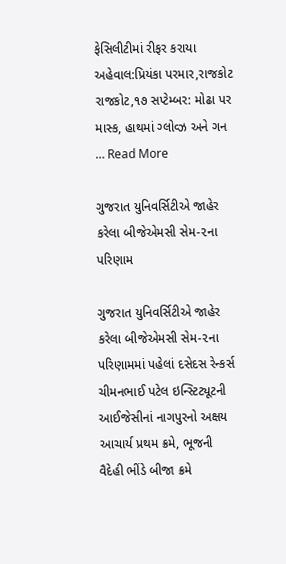ફેસિલીટીમાં રીફર કરાયા  અહેવાલ:પ્રિયંકા પરમાર,રાજકોટ રાજકોટ,૧૭ સપ્ટેમ્બર: મોઢા પર માસ્ક, હાથમાં ગ્લોવ્ઝ અને ગન … Read More

ગુજરાત યુનિવર્સિટીએ જાહેર કરેલા બીજેએમસી સેમ-૨ના પરિણામ

ગુજરાત યુનિવર્સિટીએ જાહેર કરેલા બીજેએમસી સેમ-૨ના પરિણામમાં પહેલાં દસેદસ રેન્કર્સ ચીમનભાઈ પટેલ ઇન્સ્ટિટ્યૂટની આઈજેસીનાં નાગપુરનો અક્ષય આચાર્ય પ્રથમ ક્રમે, ભૂજની વૈદેહી ભીંડે બીજા ક્રમે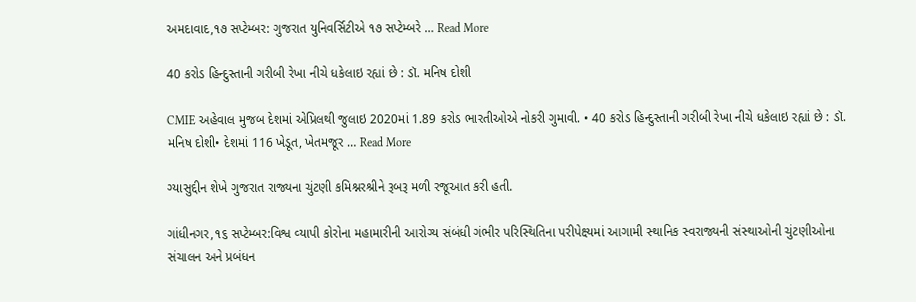અમદાવાદ,૧૭ સપ્ટેમ્બર: ગુજરાત યુનિવર્સિટીએ ૧૭ સપ્ટેમ્બરે … Read More

40 કરોડ હિન્દુસ્તાની ગરીબી રેખા નીચે ધકેલાઇ રહ્યાં છે : ડૉ. મનિષ દોશી

CMIE અહેવાલ મુજબ દેશમાં એપ્રિલથી જુલાઇ 2020માં 1.89 કરોડ ભારતીઓએ નોકરી ગુમાવી. • 40 કરોડ હિન્દુસ્તાની ગરીબી રેખા નીચે ધકેલાઇ રહ્યાં છે : ડૉ. મનિષ દોશી• દેશમાં 116 ખેડૂત, ખેતમજૂર … Read More

ગ્યાસુદ્દીન શેખે ગુજરાત રાજ્યના ચુંટણી કમિશ્નરશ્રીને રૂબરૂ મળી રજૂઆત કરી હતી.

ગાંધીનગર,૧૬ સપ્ટેમ્બર:વિશ્વ વ્‍યાપી કોરોના મહામારીની આરોગ્‍ય સંબંધી ગંભીર પરિસ્‍થિતિના પરીપેક્ષ્‍યમાં આગામી સ્‍થાનિક સ્‍વરાજ્યની સંસ્‍થાઓની ચુંટણીઓના સંચાલન અને પ્રબંધન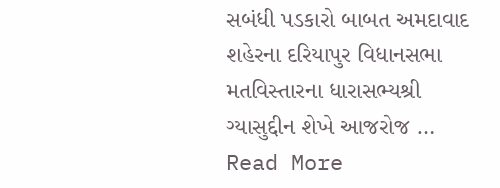સબંધી પડકારો બાબત અમદાવાદ શહેરના દરિયાપુર વિધાનસભા મતવિસ્તારના ધારાસભ્યશ્રી ગ્યાસુદ્દીન શેખે આજરોજ … Read More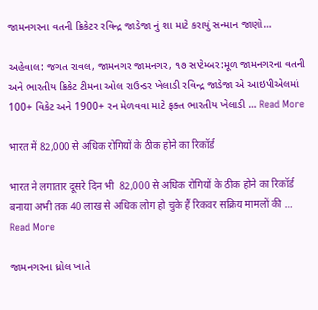જામનગરના વતની ક્રિકેટર રવિન્દ્ર જાડેજા નું શા માટે કરાયું સન્માન જાણો…

અહેવાલ: જગત રાવલ, જામનગર જામનગર, ૧૭ સપ્ટેમ્બર:મૂળ જામનગરના વતની અને ભારતીય ક્રિકેટ ટીમના ઓલ રાઉન્ડર ખેલાડી રવિન્દ્ર જાડેજા એ આઇપીએલમાં 100+ વિકેટ અને 1900+ રન મેળવવા માટે ફક્ત ભારતીય ખેલાડી … Read More

भारत में 82,000 से अधिक रोगियों के ठीक होने का रिकॉर्ड

भारत ने लगातार दूसरे दिन भी  82,000 से अधिक रोगियों के ठीक होने का रिकॉर्ड बनाया अभी तक 40 लाख से अधिक लोग हो चुके हैं रिकवर सक्रिय मामलों की … Read More

જામનગરના ધ્રોલ ખાતે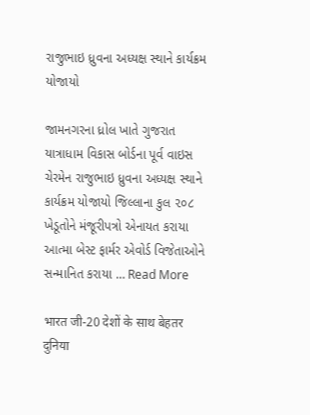રાજુભાઇ ધ્રુવના અધ્યક્ષ સ્થાને કાર્યક્રમ યોજાયો

જામનગરના ધ્રોલ ખાતે ગુજરાત યાત્રાધામ વિકાસ બોર્ડના પૂર્વ વાઇસ ચેરમેન રાજુભાઇ ધ્રુવના અધ્યક્ષ સ્થાને કાર્યક્રમ યોજાયો જિલ્લાના કુલ ૨૦૮ ખેડૂતોને મંજૂરીપત્રો એનાયત કરાયા આત્મા બેસ્ટ ફાર્મર એવોર્ડ વિજેતાઓને સન્માનિત કરાયા … Read More

भारत जी-20 देशों के साथ बेहतर दुनिया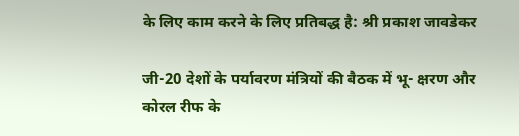के लिए काम करने के लिए प्रतिबद्ध है: श्री प्रकाश जावडेकर

जी-20 देशों के पर्यावरण मंत्रियों की बैठक में भू- क्षरण और कोरल रीफ के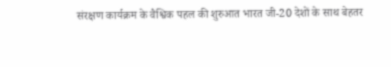संरक्षण कार्यक्रम के वैश्विक पहल की शुरुआत भारत जी-20 देशों के साथ बेहतर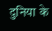दुनिया के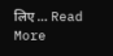लिए … Read More